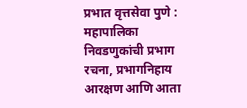प्रभात वृत्तसेवा पुणे : महापालिका निवडणुकांची प्रभाग रचना, प्रभागनिहाय आरक्षण आणि आता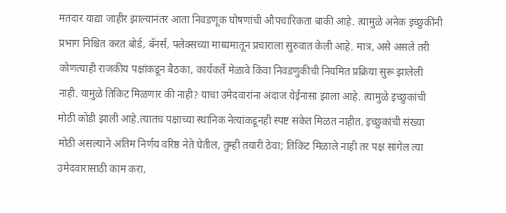मतदार याद्या जाहीर झाल्यानंतर आता निवडणूक घोषणांची औपचारिकता बाकी आहे. त्यामुळे अनेक इच्छुकींनी प्रभाग निश्चित करत बोर्ड, बॅनर्स, फ्लेक्सच्या माध्यमातून प्रचाराला सुरुवात केली आहे. मात्र, असे असले तरी कोणत्याही राजकीय पक्षांकडून बैठका, कार्यकर्ते मेळावे किंवा निवडणुकीची नियमित प्रक्रिया सुरू झालेली नाही. यामुळे तिकिट मिळणार की नाही? याचा उमेदवारांना अंदाज येईनासा झाला आहे. त्यामुळे इच्छुकांची मोठी कोंडी झाली आहे.त्यातच पक्षाच्या स्थानिक नेत्यांकडूनही स्पष्ट संकेत मिळत नाहीत. इच्छुकांची संख्या मोठी असल्याने अंतिम निर्णय वरिष्ठ नेते घेतील, तुम्ही तयारी ठेवा; तिकिट मिळाले नाही तर पक्ष सांगेल त्या उमेदवारासाठी काम करा,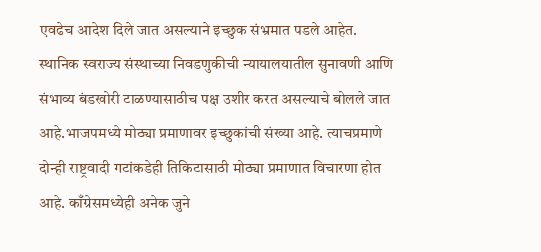एवढेच आदेश दिले जात असल्याने इच्छुक संभ्रमात पडले आहेत. स्थानिक स्वराज्य संस्थाच्या निवडणुकीची न्यायालयातील सुनावणी आणि संभाव्य बंडखोरी टाळण्यासाठीच पक्ष उशीर करत असल्याचे बोलले जात आहे.भाजपमध्ये मोठ्या प्रमाणावर इच्छुकांची संख्या आहे. त्याचप्रमाणे दोन्ही राष्ट्रवादी गटांकडेही तिकिटासाठी मोठ्या प्रमाणात विचारणा होत आहे. काँग्रेसमध्येही अनेक जुने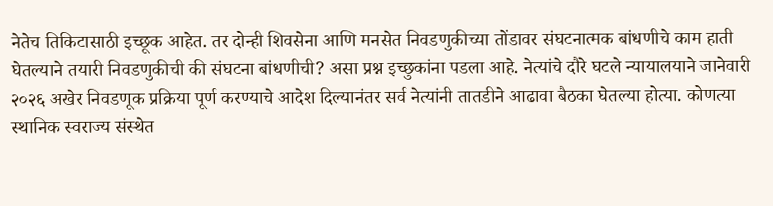नेतेच तिकिटासाठी इच्छूक आहेत. तर दोन्ही शिवसेना आणि मनसेत निवडणुकीच्या तोंडावर संघटनात्मक बांधणीचे काम हाती घेतल्याने तयारी निवडणुकीची की संघटना बांधणीची? असा प्रश्न इच्छुकांना पडला आहे. नेत्यांचे दौरे घटले न्यायालयाने जानेवारी २०२६ अखेर निवडणूक प्रक्रिया पूर्ण करण्याचे आदेश दिल्यानंतर सर्व नेत्यांनी तातडीने आढावा बैठका घेतल्या होत्या. कोणत्या स्थानिक स्वराज्य संस्थेत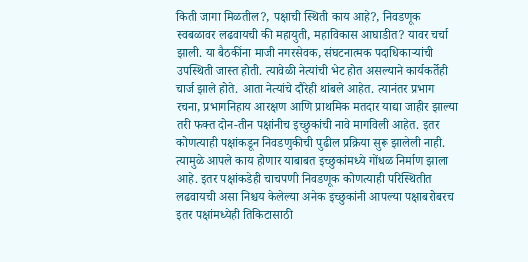किती जागा मिळतील?, पक्षाची स्थिती काय आहे?, निवडणूक स्वबळावर लढवायची की महायुती, महाविकास आघाडीत? यावर चर्चा झाली. या बैठकींना माजी नगरसेवक, संघटनात्मक पदाधिकाऱ्यांची उपस्थिती जास्त होती. त्यावेळी नेत्यांची भेट होत असल्याने कार्यकर्तेही चार्ज झाले होते. आता नेत्यांचे दौरेही थांबले आहेत. त्यानंतर प्रभाग रचना, प्रभागनिहाय आरक्षण आणि प्राथमिक मतदार याद्या जाहीर झाल्या तरी फक्त दोन-तीन पक्षांनीच इच्छुकांची नावे मागविली आहेत. इतर कोणत्याही पक्षांकडून निवडणुकीची पुढील प्रक्रिया सुरू झालेली नाही. त्यामुळे आपले काय होणार याबाबत इच्छुकांमध्ये गोंधळ निर्माण झाला आहे. इतर पक्षांकडेही चाचपणी निवडणूक कोणत्याही परिस्थितीत लढवायची असा निश्चय केलेल्या अनेक इच्छुकांनी आपल्या पक्षाबरोबरच इतर पक्षांमध्येही तिकिटासाठी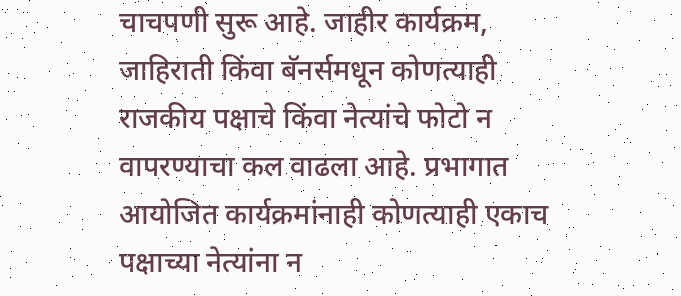चाचपणी सुरू आहे. जाहीर कार्यक्रम, जाहिराती किंवा बॅनर्समधून कोणत्याही राजकीय पक्षाचे किंवा नेत्यांचे फोटो न वापरण्याचा कल वाढला आहे. प्रभागात आयोजित कार्यक्रमांनाही कोणत्याही एकाच पक्षाच्या नेत्यांना न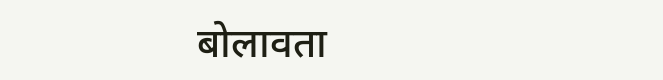बोलावता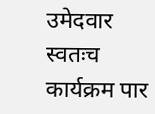उमेदवार स्वतःच कार्यक्रम पार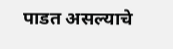पाडत असल्याचे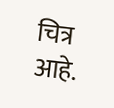चित्र आहे.